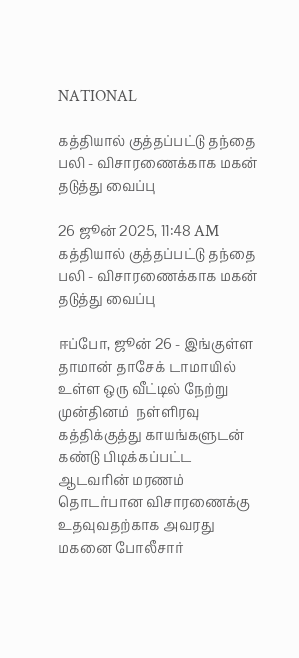NATIONAL

கத்தியால் குத்தப்பட்டு தந்தை பலி - விசாரணைக்காக மகன் தடுத்து வைப்பு

26 ஜூன் 2025, 11:48 AM
கத்தியால் குத்தப்பட்டு தந்தை பலி - விசாரணைக்காக மகன் தடுத்து வைப்பு

ஈப்போ, ஜூன் 26 - இங்குள்ள தாமான் தாசேக் டாமாயில் உள்ள ஒரு வீட்டில் நேற்று முன்தினம்  நள்ளிரவு கத்திக்குத்து காயங்களுடன் கண்டு பிடிக்கப்பட்ட ஆடவரின் மரணம் தொடர்பான விசாரணைக்கு உதவுவதற்காக அவரது மகனை போலீசார்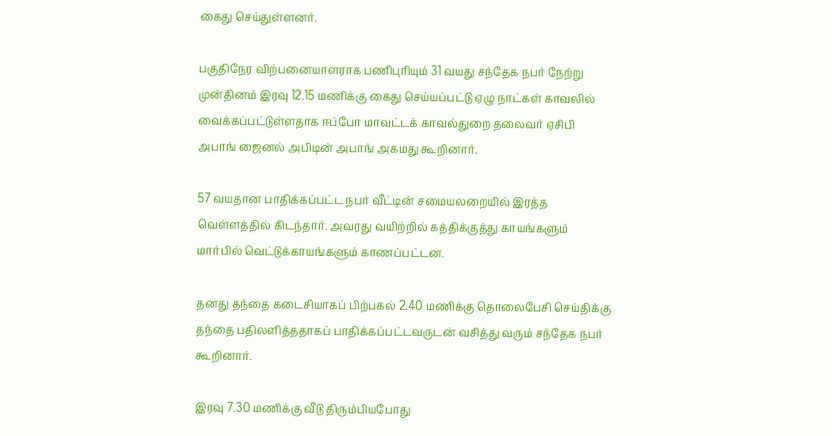கைது செய்துள்ளனர்.

பகுதிநேர விற்பனையாளராக பணிபுரியும் 31 வயது சந்தேக நபர் நேற்று முன்தினம் இரவு 12.15 மணிக்கு கைது செய்யப்பட்டு ஏழு நாட்கள் காவலில் வைக்கப்பட்டுள்ளதாக ஈப்போ மாவட்டக் காவல்துறை தலைவர் ஏசிபி அபாங் ஜைனல் அபிடின் அபாங் அகமது கூறினார்.

57 வயதான பாதிக்கப்பட்ட நபர் வீட்டின் சமையலறையில் இரத்த வெள்ளத்தில் கிடந்தார். அவரது வயிற்றில் கத்திக்குத்து காயங்களும் மார்பில் வெட்டுக்காயங்களும் காணப்பட்டன.

தனது தந்தை கடைசியாகப் பிற்பகல் 2.40 மணிக்கு தொலைபேசி செய்திக்கு தந்தை பதிலளித்ததாகப் பாதிக்கப்பட்டவருடன் வசித்து வரும் சந்தேக நபர் கூறினார்.

இரவு 7.30 மணிக்கு வீடு திரும்பியபோது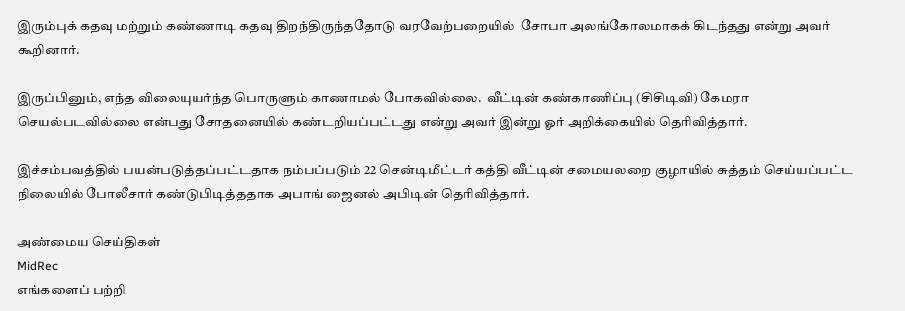இரும்புக் கதவு மற்றும் கண்ணாடி கதவு திறந்திருந்ததோடு வரவேற்பறையில்  சோபா அலங்கோலமாகக் கிடந்தது என்று அவர் கூறினார்.

இருப்பினும், எந்த விலையுயர்ந்த பொருளும் காணாமல் போகவில்லை.  வீட்டின் கண்காணிப்பு (சிசிடிவி) கேமரா  செயல்படவில்லை என்பது சோதனையில் கண்டறியப்பட்டது என்று அவர் இன்று ஓர் அறிக்கையில் தெரிவித்தார்.

இச்சம்பவத்தில் பயன்படுத்தப்பட்டதாக நம்பப்படும் 22 சென்டிமீட்டர் கத்தி வீட்டின் சமையலறை குழாயில் சுத்தம் செய்யப்பட்ட நிலையில் போலீசார் கண்டுபிடித்ததாக அபாங் ஜைனல் அபிடின் தெரிவித்தார்.

அண்மைய செய்திகள்
MidRec
எங்களைப் பற்றி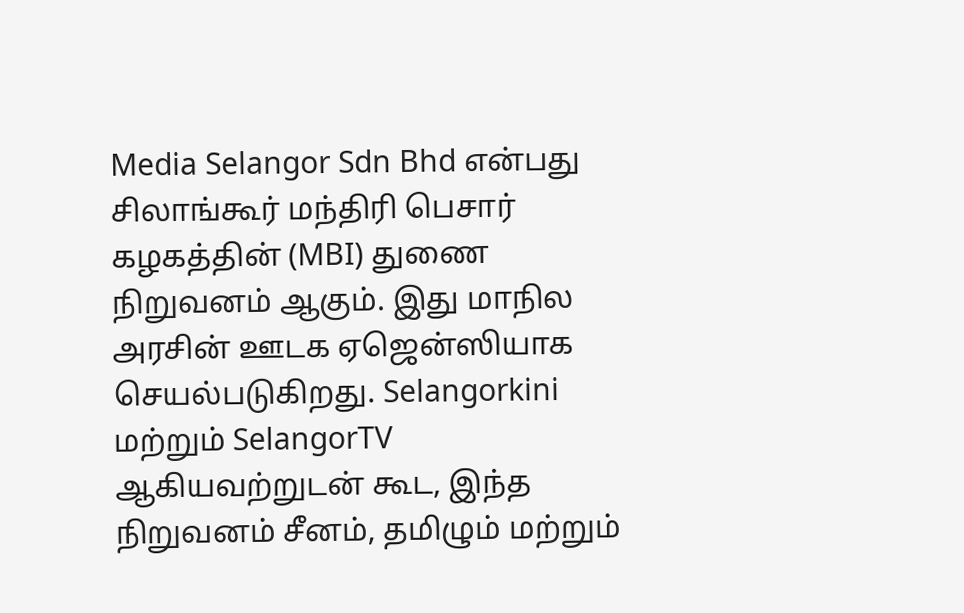Media Selangor Sdn Bhd என்பது சிலாங்கூர் மந்திரி பெசார் கழகத்தின் (MBI) துணை நிறுவனம் ஆகும். இது மாநில அரசின் ஊடக ஏஜென்ஸியாக செயல்படுகிறது. Selangorkini மற்றும் SelangorTV ஆகியவற்றுடன் கூட, இந்த நிறுவனம் சீனம், தமிழும் மற்றும்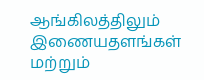ஆங்கிலத்திலும் இணையதளங்கள் மற்றும்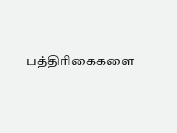பத்திரிகைகளை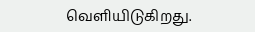வெளியிடுகிறது.